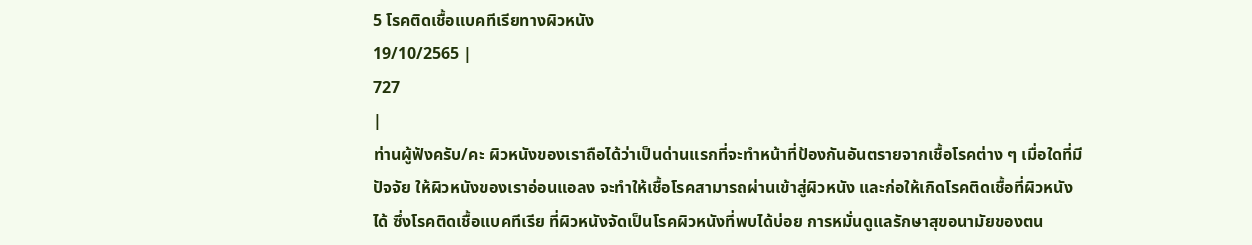5 โรคติดเชื้อแบคทีเรียทางผิวหนัง
19/10/2565 |
727
|
ท่านผู้ฟังครับ/คะ ผิวหนังของเราถือได้ว่าเป็นด่านแรกที่จะทำหน้าที่ป้องกันอันตรายจากเชื้อโรคต่าง ๆ เมื่อใดที่มีปัจจัย ให้ผิวหนังของเราอ่อนแอลง จะทำให้เชื้อโรคสามารถผ่านเข้าสู่ผิวหนัง และก่อให้เกิดโรคติดเชื้อที่ผิวหนังได้ ซึ่งโรคติดเชื้อแบคทีเรีย ที่ผิวหนังจัดเป็นโรคผิวหนังที่พบได้บ่อย การหมั่นดูแลรักษาสุขอนามัยของตน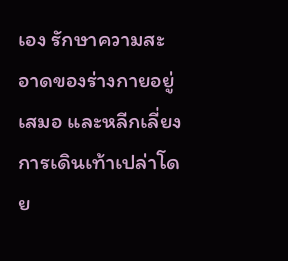เอง รักษาความสะอาดของร่างกายอยู่เสมอ และหลีกเลี่ยงการเดินเท้าเปล่าโดย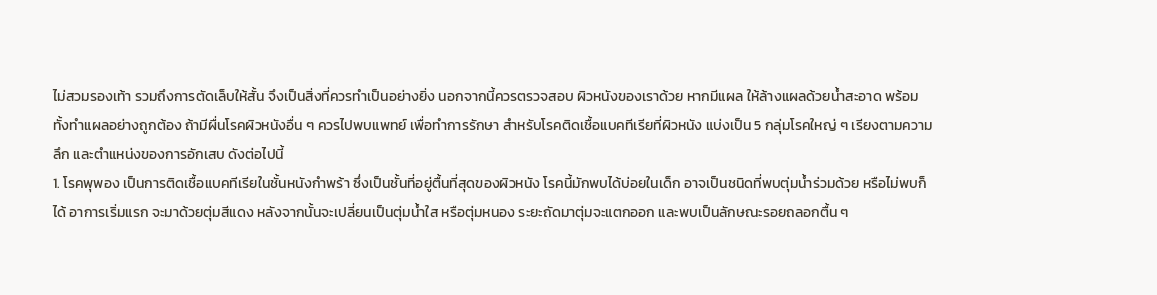ไม่สวมรองเท้า รวมถึงการตัดเล็บให้สั้น จึงเป็นสิ่งที่ควรทำเป็นอย่างยิ่ง นอกจากนี้ควรตรวจสอบ ผิวหนังของเราด้วย หากมีแผล ให้ล้างแผลด้วยน้ำสะอาด พร้อมทั้งทำแผลอย่างถูกต้อง ถ้ามีผื่นโรคผิวหนังอื่น ๆ ควรไปพบแพทย์ เพื่อทำการรักษา สำหรับโรคติดเชื้อแบคทีเรียที่ผิวหนัง แบ่งเป็น 5 กลุ่มโรคใหญ่ ๆ เรียงตามความลึก และตำแหน่งของการอักเสบ ดังต่อไปนี้
1. โรคพุพอง เป็นการติดเชื้อแบคทีเรียในชั้นหนังกำพร้า ซึ่งเป็นชั้นที่อยู่ตื้นที่สุดของผิวหนัง โรคนี้มักพบได้บ่อยในเด็ก อาจเป็นชนิดที่พบตุ่มน้ำร่วมด้วย หรือไม่พบก็ได้ อาการเริ่มแรก จะมาด้วยตุ่มสีแดง หลังจากนั้นจะเปลี่ยนเป็นตุ่มน้ำใส หรือตุ่มหนอง ระยะถัดมาตุ่มจะแตกออก และพบเป็นลักษณะรอยถลอกตื้น ๆ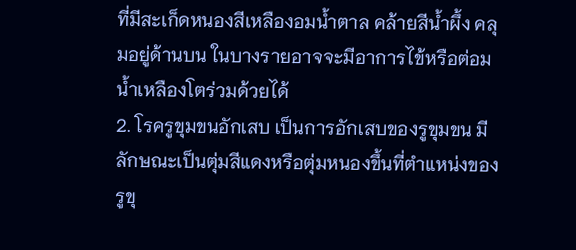ที่มีสะเก็ดหนองสีเหลืองอมน้ำตาล คล้ายสีน้ำผึ้ง คลุมอยู่ด้านบน ในบางรายอาจจะมีอาการไข้หรือต่อมน้ำเหลืองโตร่วมด้วยได้
2. โรครูขุมขนอักเสบ เป็นการอักเสบของรูขุมขน มีลักษณะเป็นตุ่มสีแดงหรือตุ่มหนองขึ้นที่ตำแหน่งของรูขุ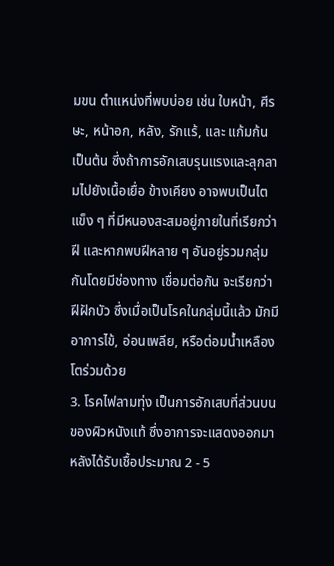มขน ตำแหน่งที่พบบ่อย เช่น ใบหน้า, ศีรษะ, หน้าอก, หลัง, รักแร้, และ แก้มก้น เป็นต้น ซึ่งถ้าการอักเสบรุนแรงและลุกลามไปยังเนื้อเยื่อ ข้างเคียง อาจพบเป็นไตแข็ง ๆ ที่มีหนองสะสมอยู่ภายในที่เรียกว่า ฝี และหากพบฝีหลาย ๆ อันอยู่รวมกลุ่มกันโดยมีช่องทาง เชื่อมต่อกัน จะเรียกว่า ฝีฝักบัว ซึ่งเมื่อเป็นโรคในกลุ่มนี้แล้ว มักมีอาการไข้, อ่อนเพลีย, หรือต่อมน้ำเหลืองโตร่วมด้วย
3. โรคไฟลามทุ่ง เป็นการอักเสบที่ส่วนบนของผิวหนังแท้ ซึ่งอาการจะแสดงออกมาหลังได้รับเชื้อประมาณ 2 - 5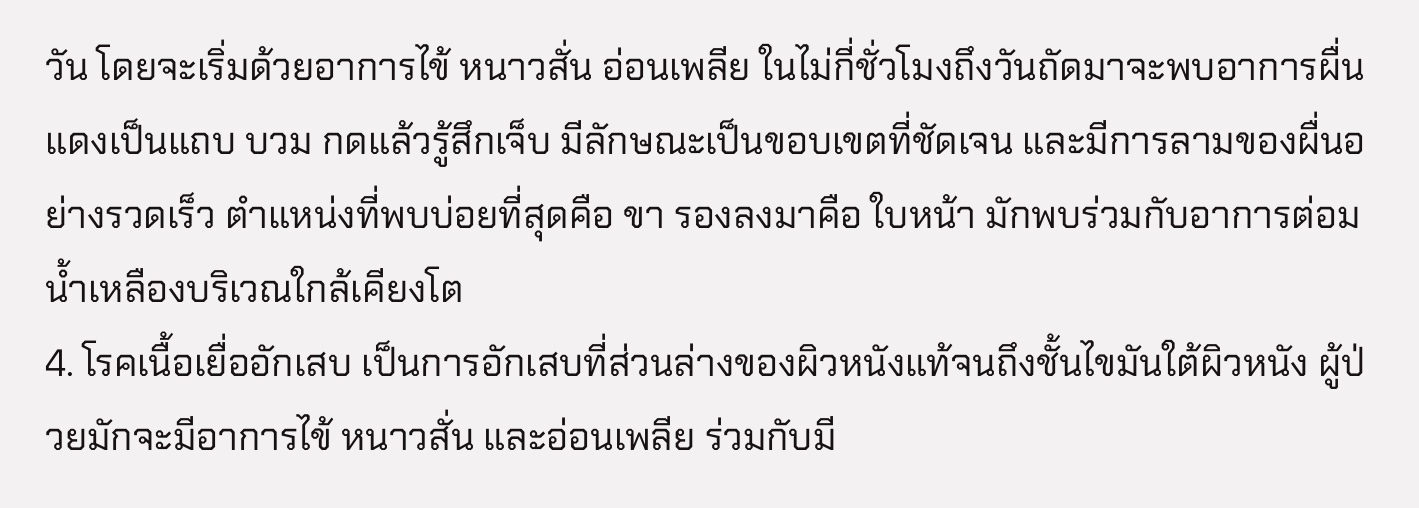วัน โดยจะเริ่มด้วยอาการไข้ หนาวสั่น อ่อนเพลีย ในไม่กี่ชั่วโมงถึงวันถัดมาจะพบอาการผื่นแดงเป็นแถบ บวม กดแล้วรู้สึกเจ็บ มีลักษณะเป็นขอบเขตที่ชัดเจน และมีการลามของผื่นอย่างรวดเร็ว ตำแหน่งที่พบบ่อยที่สุดคือ ขา รองลงมาคือ ใบหน้า มักพบร่วมกับอาการต่อมน้ำเหลืองบริเวณใกล้เคียงโต
4. โรคเนื้อเยื่ออักเสบ เป็นการอักเสบที่ส่วนล่างของผิวหนังแท้จนถึงชั้นไขมันใต้ผิวหนัง ผู้ป่วยมักจะมีอาการไข้ หนาวสั่น และอ่อนเพลีย ร่วมกับมี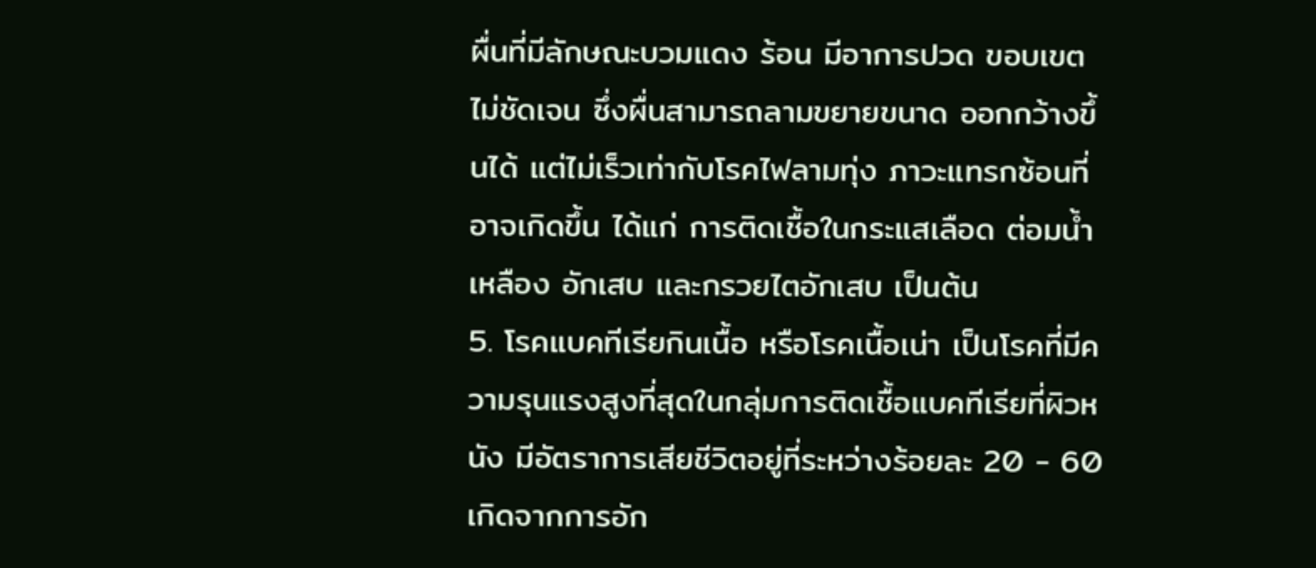ผื่นที่มีลักษณะบวมแดง ร้อน มีอาการปวด ขอบเขตไม่ชัดเจน ซึ่งผื่นสามารถลามขยายขนาด ออกกว้างขึ้นได้ แต่ไม่เร็วเท่ากับโรคไฟลามทุ่ง ภาวะแทรกซ้อนที่อาจเกิดขึ้น ได้แก่ การติดเชื้อในกระแสเลือด ต่อมน้ำเหลือง อักเสบ และกรวยไตอักเสบ เป็นต้น
5. โรคแบคทีเรียกินเนื้อ หรือโรคเนื้อเน่า เป็นโรคที่มีความรุนแรงสูงที่สุดในกลุ่มการติดเชื้อแบคทีเรียที่ผิวหนัง มีอัตราการเสียชีวิตอยู่ที่ระหว่างร้อยละ 20 - 60 เกิดจากการอัก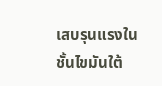เสบรุนแรงในชั้นไขมันใต้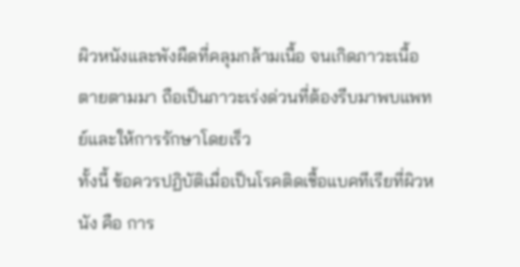ผิวหนังและพังผืดที่คลุมกล้ามเนื้อ จนเกิดภาวะเนื้อตายตามมา ถือเป็นภาวะเร่งด่วนที่ต้องรีบมาพบแพทย์และให้การรักษาโดยเร็ว
ทั้งนี้ ข้อควรปฏิบัติเมื่อเป็นโรคติดเชื้อแบคทีเรียที่ผิวหนัง คือ การ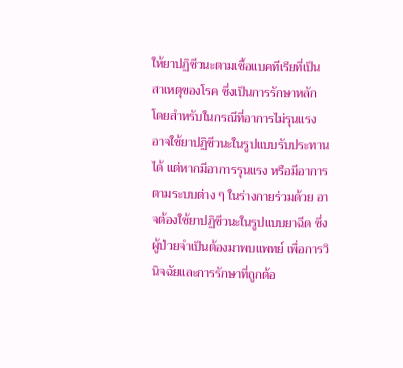ให้ยาปฏิชีวนะตามเชื้อแบคทีเรียที่เป็นสาเหตุของโรค ซึ่งเป็นการรักษาหลัก โดยสำหรับในกรณีที่อาการไม่รุนแรง อาจใช้ยาปฏิชีวนะในรูปแบบรับประทานได้ แต่หากมีอาการรุนแรง หรือมีอาการตามระบบต่าง ๆ ในร่างกายร่วมด้วย อาจต้องใช้ยาปฏิชีวนะในรูปแบบยาฉีด ซึ่งผู้ป่วยจำเป็นต้องมาพบแพทย์ เพื่อการวินิจฉัยและการรักษาที่ถูกต้อ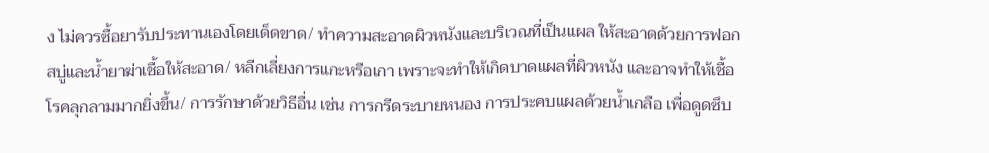ง ไม่ควรซื้อยารับประทานเองโดยเด็ดขาด/ ทำความสะอาดผิวหนังและบริเวณที่เป็นแผล ให้สะอาดด้วยการฟอกสบู่และน้ำยาฆ่าเชื้อให้สะอาด/ หลีกเลี่ยงการแกะหรือเกา เพราะจะทำให้เกิดบาดแผลที่ผิวหนัง และอาจทำให้เชื้อโรคลุกลามมากยิ่งขึ้น/ การรักษาด้วยวิธีอื่น เช่น การกรีดระบายหนอง การประคบแผลด้วยน้ำเกลือ เพื่อดูดซึบ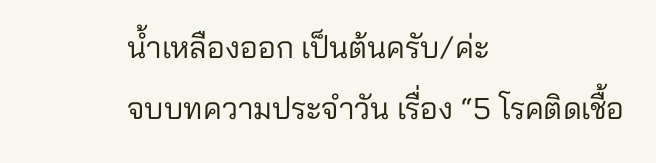น้ำเหลืองออก เป็นต้นครับ/ค่ะ
จบบทความประจำวัน เรื่อง “5 โรคติดเชื้อ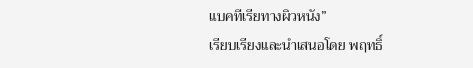แบคทีเรียทางผิวหนัง”
เรียบเรียงและนำเสนอโดย พฤทธิ์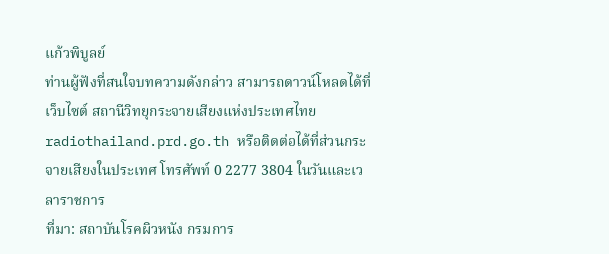แก้วพิบูลย์
ท่านผู้ฟังที่สนใจบทความดังกล่าว สามารถดาวน์โหลดได้ที่เว็บไซต์ สถานีวิทยุกระจายเสียงแห่งประเทศไทย radiothailand.prd.go.th หรือติดต่อได้ที่ส่วนกระจายเสียงในประเทศ โทรศัพท์ 0 2277 3804 ในวันและเวลาราชการ
ที่มา: สถาบันโรคผิวหนัง กรมการ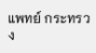แพทย์ กระทรวง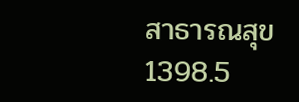สาธารณสุข
1398.5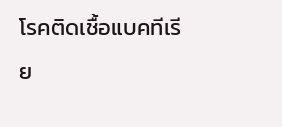โรคติดเชื้อแบคทีเรีย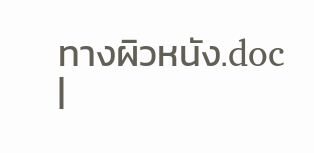ทางผิวหนัง.doc
|